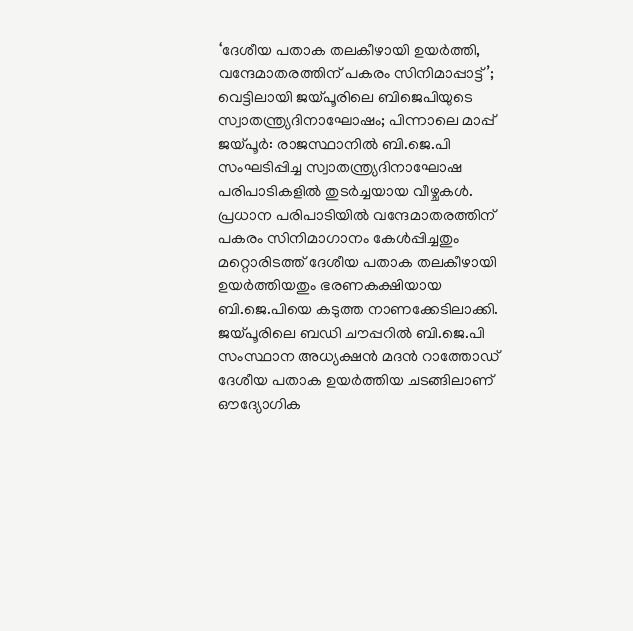‘ദേശീയ പതാക തലകീഴായി ഉയർത്തി, വന്ദേമാതരത്തിന് പകരം സിനിമാപ്പാട്ട്’; വെട്ടിലായി ജയ്പൂരിലെ ബിജെപിയുടെ സ്വാതന്ത്ര്യദിനാഘോഷം; പിന്നാലെ മാപ്പ്
ജയ്പൂർ: രാജസ്ഥാനിൽ ബി.ജെ.പി സംഘടിപ്പിച്ച സ്വാതന്ത്ര്യദിനാഘോഷ പരിപാടികളിൽ തുടർച്ചയായ വീഴ്ചകൾ. പ്രധാന പരിപാടിയിൽ വന്ദേമാതരത്തിന് പകരം സിനിമാഗാനം കേൾപ്പിച്ചതും മറ്റൊരിടത്ത് ദേശീയ പതാക തലകീഴായി ഉയർത്തിയതും ഭരണകക്ഷിയായ ബി.ജെ.പിയെ കടുത്ത നാണക്കേടിലാക്കി. ജയ്പൂരിലെ ബഡി ചൗപ്പറിൽ ബി.ജെ.പി സംസ്ഥാന അധ്യക്ഷൻ മദൻ റാത്തോഡ് ദേശീയ പതാക ഉയർത്തിയ ചടങ്ങിലാണ് ഔദ്യോഗിക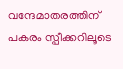വന്ദേമാതരത്തിന് പകരം സ്പീക്കറിലൂടെ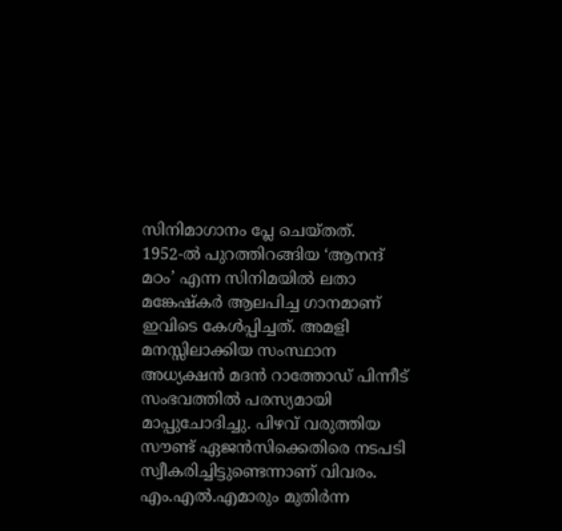സിനിമാഗാനം പ്ലേ ചെയ്തത്.
1952-ൽ പുറത്തിറങ്ങിയ ‘ആനന്ദ് മഠം’ എന്ന സിനിമയിൽ ലതാ മങ്കേഷ്കർ ആലപിച്ച ഗാനമാണ് ഇവിടെ കേൾപ്പിച്ചത്. അമളി മനസ്സിലാക്കിയ സംസ്ഥാന അധ്യക്ഷൻ മദൻ റാത്തോഡ് പിന്നീട് സംഭവത്തിൽ പരസ്യമായി മാപ്പുചോദിച്ചു. പിഴവ് വരുത്തിയ സൗണ്ട് ഏജൻസിക്കെതിരെ നടപടി സ്വീകരിച്ചിട്ടുണ്ടെന്നാണ് വിവരം. എം.എൽ.എമാരും മുതിർന്ന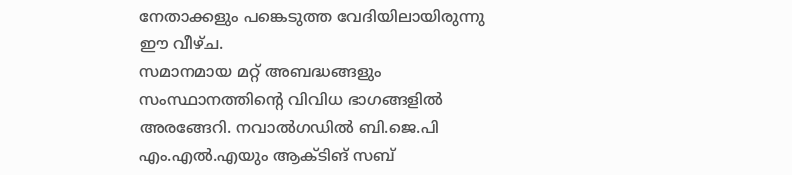നേതാക്കളും പങ്കെടുത്ത വേദിയിലായിരുന്നു ഈ വീഴ്ച.
സമാനമായ മറ്റ് അബദ്ധങ്ങളും സംസ്ഥാനത്തിന്റെ വിവിധ ഭാഗങ്ങളിൽ അരങ്ങേറി. നവാൽഗഡിൽ ബി.ജെ.പി എം.എൽ.എയും ആക്ടിങ് സബ്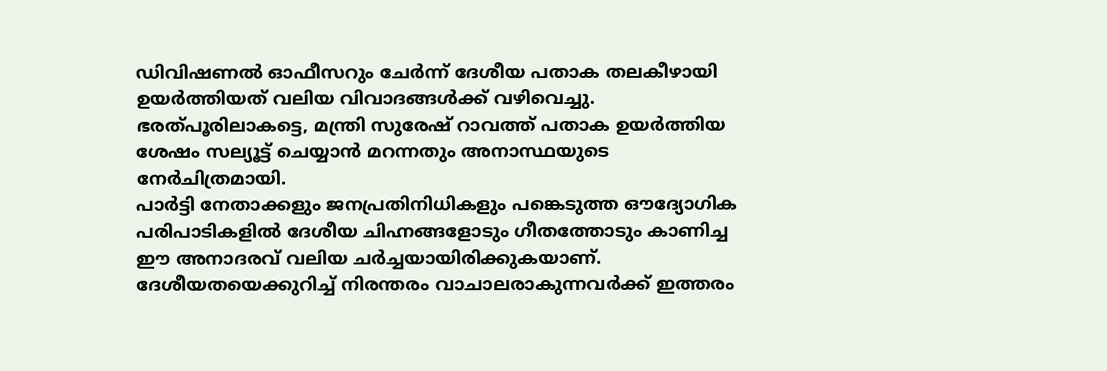ഡിവിഷണൽ ഓഫീസറും ചേർന്ന് ദേശീയ പതാക തലകീഴായി ഉയർത്തിയത് വലിയ വിവാദങ്ങൾക്ക് വഴിവെച്ചു. ഭരത്പൂരിലാകട്ടെ, മന്ത്രി സുരേഷ് റാവത്ത് പതാക ഉയർത്തിയ ശേഷം സല്യൂട്ട് ചെയ്യാൻ മറന്നതും അനാസ്ഥയുടെ നേർചിത്രമായി.
പാർട്ടി നേതാക്കളും ജനപ്രതിനിധികളും പങ്കെടുത്ത ഔദ്യോഗിക പരിപാടികളിൽ ദേശീയ ചിഹ്നങ്ങളോടും ഗീതത്തോടും കാണിച്ച ഈ അനാദരവ് വലിയ ചർച്ചയായിരിക്കുകയാണ്. ദേശീയതയെക്കുറിച്ച് നിരന്തരം വാചാലരാകുന്നവർക്ക് ഇത്തരം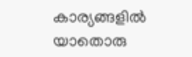കാര്യങ്ങളിൽ യാതൊരു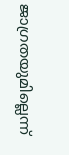ജാഗ്രതയുമില്ലെന്ന്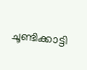ചൂണ്ടിക്കാട്ടി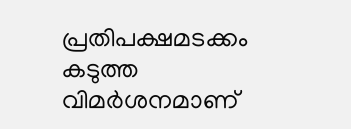പ്രതിപക്ഷമടക്കം കടുത്ത വിമർശനമാണ്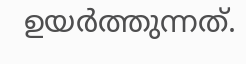ഉയർത്തുന്നത്.